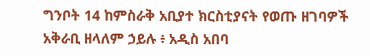ግንቦት 14 ከምስራቅ አቢያተ ክርስቲያናት የወጡ ዘገባዎች
አቅራቢ ዘላለም ኃይሉ ፥ አዲስ አበባ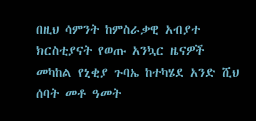በዚህ ሳምንት ከምስራቃዊ አብያተ ክርስቲያናት የወጡ አንኳር ዜናዎች መካከል የኒቂያ ጉባኤ ከተካሄደ አንድ ሺህ ሰባት መቶ ዓመት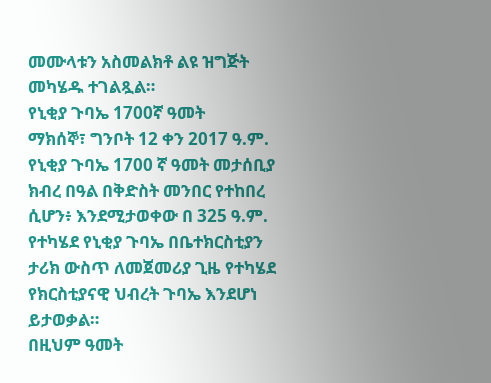መሙላቱን አስመልክቶ ልዩ ዝግጅት መካሄዱ ተገልጿል።
የኒቂያ ጉባኤ 1700ኛ ዓመት
ማክሰኞ፣ ግንቦት 12 ቀን 2017 ዓ.ም. የኒቂያ ጉባኤ 1700 ኛ ዓመት መታሰቢያ ክብረ በዓል በቅድስት መንበር የተከበረ ሲሆን፥ እንደሚታወቀው በ 325 ዓ.ም. የተካሄደ የኒቂያ ጉባኤ በቤተክርስቲያን ታሪክ ውስጥ ለመጀመሪያ ጊዜ የተካሄደ የክርስቲያናዊ ህብረት ጉባኤ እንደሆነ ይታወቃል።
በዚህም ዓመት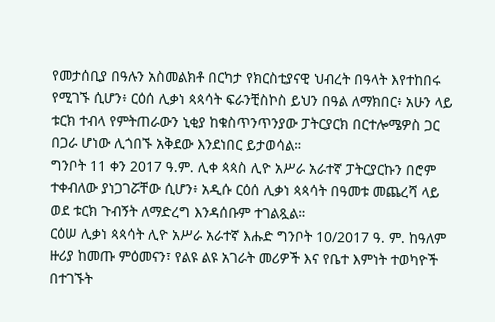የመታሰቢያ በዓሉን አስመልክቶ በርካታ የክርስቲያናዊ ህብረት በዓላት እየተከበሩ የሚገኙ ሲሆን፥ ርዕሰ ሊቃነ ጳጳሳት ፍራንቺስኮስ ይህን በዓል ለማክበር፥ አሁን ላይ ቱርክ ተብላ የምትጠራውን ኒቂያ ከቁስጥንጥንያው ፓትርያርክ በርተሎሜዎስ ጋር በጋራ ሆነው ሊጎበኙ አቅደው እንደነበር ይታወሳል።
ግንቦት 11 ቀን 2017 ዓ.ም. ሊቀ ጳጳስ ሊዮ አሥራ አራተኛ ፓትርያርኩን በሮም ተቀብለው ያነጋገሯቸው ሲሆን፥ አዲሱ ርዕሰ ሊቃነ ጳጳሳት በዓመቱ መጨረሻ ላይ ወደ ቱርክ ጉብኝት ለማድረግ እንዳሰቡም ተገልጿል።
ርዕሠ ሊቃነ ጳጳሳት ሊዮ አሥራ አራተኛ እሑድ ግንቦት 10/2017 ዓ. ም. ከዓለም ዙሪያ ከመጡ ምዕመናን፣ የልዩ ልዩ አገራት መሪዎች እና የቤተ እምነት ተወካዮች በተገኙት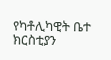የካቶሊካዊት ቤተ ክርስቲያን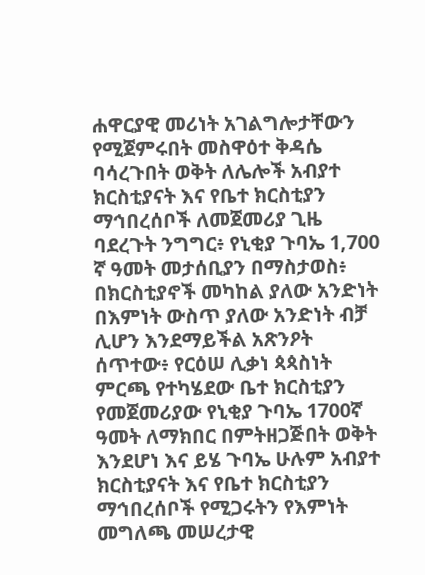ሐዋርያዊ መሪነት አገልግሎታቸውን የሚጀምሩበት መስዋዕተ ቅዳሴ ባሳረጉበት ወቅት ለሌሎች አብያተ ክርስቲያናት እና የቤተ ክርስቲያን ማኅበረሰቦች ለመጀመሪያ ጊዜ ባደረጉት ንግግር፥ የኒቂያ ጉባኤ 1,700 ኛ ዓመት መታሰቢያን በማስታወስ፥ በክርስቲያኖች መካከል ያለው አንድነት በእምነት ውስጥ ያለው አንድነት ብቻ ሊሆን እንደማይችል አጽንዖት ሰጥተው፥ የርዕሠ ሊቃነ ጳጳስነት ምርጫ የተካሄደው ቤተ ክርስቲያን የመጀመሪያው የኒቂያ ጉባኤ 1700ኛ ዓመት ለማክበር በምትዘጋጅበት ወቅት እንደሆነ እና ይሄ ጉባኤ ሁሉም አብያተ ክርስቲያናት እና የቤተ ክርስቲያን ማኅበረሰቦች የሚጋሩትን የእምነት መግለጫ መሠረታዊ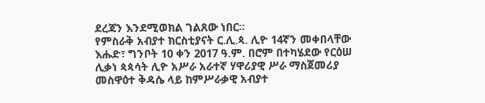ደረጃን እንደሚወክል ገልጸው ነበር።
የምስራቅ አብያተ ክርስቲያናት ር.ሊ.ጳ. ሊዮ 14ኛን መቀበላቸው
እሑድ፣ ግንቦት 10 ቀን 2017 ዓ.ም. በሮም በተካሄደው የርዕሠ ሊቃነ ጳጳሳት ሊዮ አሥራ አራተኛ ሃዋሪያዊ ሥራ ማስጀመሪያ መስዋዕተ ቅዳሴ ላይ ከምሥራቃዊ አብያተ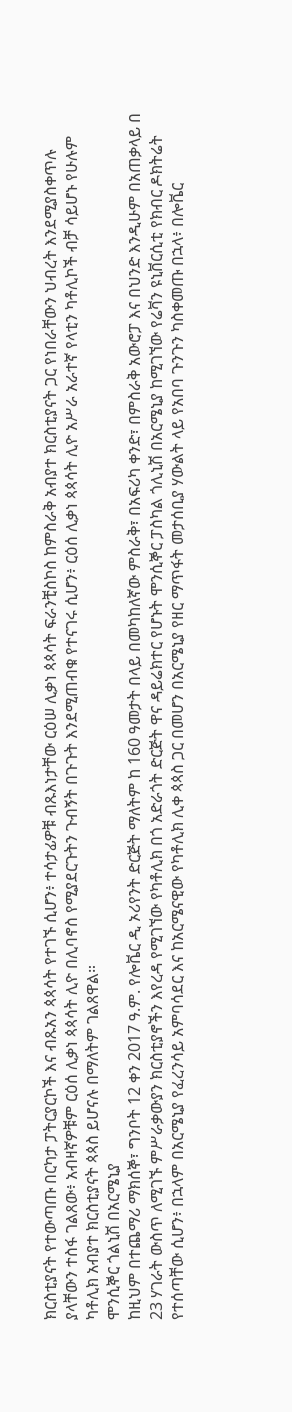ክርስቲያናት የተውጣጡ በርካታ ፓትርያርኮች እና ብጹአን ጳጳሳት የተገኙ ሲሆን፥ ተሳታፊዎቹ ብጹእነታቸው ርዕሠ ሊቃነ ጳጳሳት ፍራንቺስኮስ ከምስራቅ አብያተ ክርስቲያናት ጋር የነበራቸውን ህብረት እንደሚያስቀጥሉ ያላቸውን ተስፋ ገልጸው፥ አብዛኛዎቹም ርዕሰ ሊቃነ ጳጳሳት ሊዮ በሊባኖስ የሚያደርጉትን ጉብኝት በጉጉት እንደሚጠብቁ የተናገሩ ሲሆን፥ ርዕሰ ሊቃነ ጳጳሳት ሊዮ አሥራ አራተኛ የላቲን ካቶሊኮች ብቻ ሳይሆኑ የሁሉም ካቶሊክ አብያተ ክርስቲያናት ጳጳስ ይሆናሉ በማለትም ገልጸዋል።
ሞንሲኞር ጎልኒሽ በአርሜኒያ
ከዚህም በተጨማሪ ማክሰኞ፣ ግንቦት 12 ቀን 2017 ዓ.ም. የሎቬር ዲ ኦሪየንት ድርጅት ማለትም ከ 160 ዓመታት በላይ በመካከለኛው ምስራቅ፣ በአፍሪካ ቀንድ፣ በምስራቅ አውሮፓ እና በህንድ እንዲሁም በአጠቃላይ በ 23 ሃገራት ውስጥ ለሚገኙ ምሥራቃውያን ክርስቲያኖችን እየረዳ የሚገኘው የካቶሊክ በጎ አድራጎት ድርጅት ዋና ዳይሬክተር የሆኑት ሞንሲኞር ፓስካል ጎሊኒሽ በአርሜኒያ ከሚገኘው የሬቫን ዩኒቨርሲቲ የክብር ዶክትሬት የተሰጣቸው ሲሆን፥ በኋላም በአርሜኒያ የፈረንሳይ አምባሳደር እና ከአርሜናዊው የካቶሊክ ሊቀ ጳጳስ ጋር በመሆን በአርሜኒያ የዘር ማጥፋት መታሰቢያ ሃውልት ላይ የአበባ ጉንጉን ካስቀመጡ በኋላ፥ በሎቬር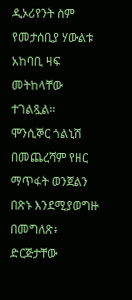ዲኦሪየንት ስም የመታሰቢያ ሃውልቱ አከባቢ ዛፍ መትከላቸው ተገልጿል።
ሞንሲኞር ጎልኒሽ በመጨረሻም የዘር ማጥፋት ወንጀልን በጽኑ እንደሚያወግዙ በመግለጽ፥ ድርጅታቸው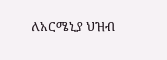ለአርሜኒያ ህዝብ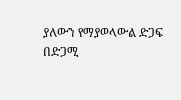ያለውን የማያወላውል ድጋፍ በድጋሚ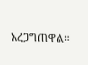አረጋግጠዋል።